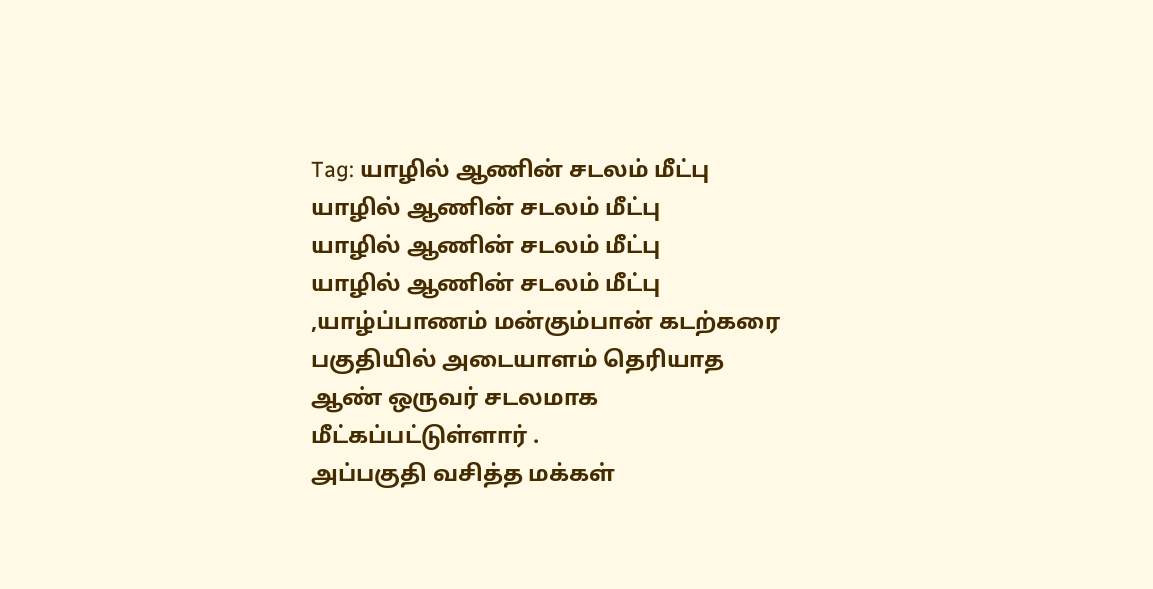Tag: யாழில் ஆணின் சடலம் மீட்பு
யாழில் ஆணின் சடலம் மீட்பு
யாழில் ஆணின் சடலம் மீட்பு
யாழில் ஆணின் சடலம் மீட்பு ,யாழ்ப்பாணம் மன்கும்பான் கடற்கரை பகுதியில் அடையாளம் தெரியாத ஆண் ஒருவர் சடலமாக மீட்கப்பட்டுள்ளார் .
அப்பகுதி வசித்த மக்கள்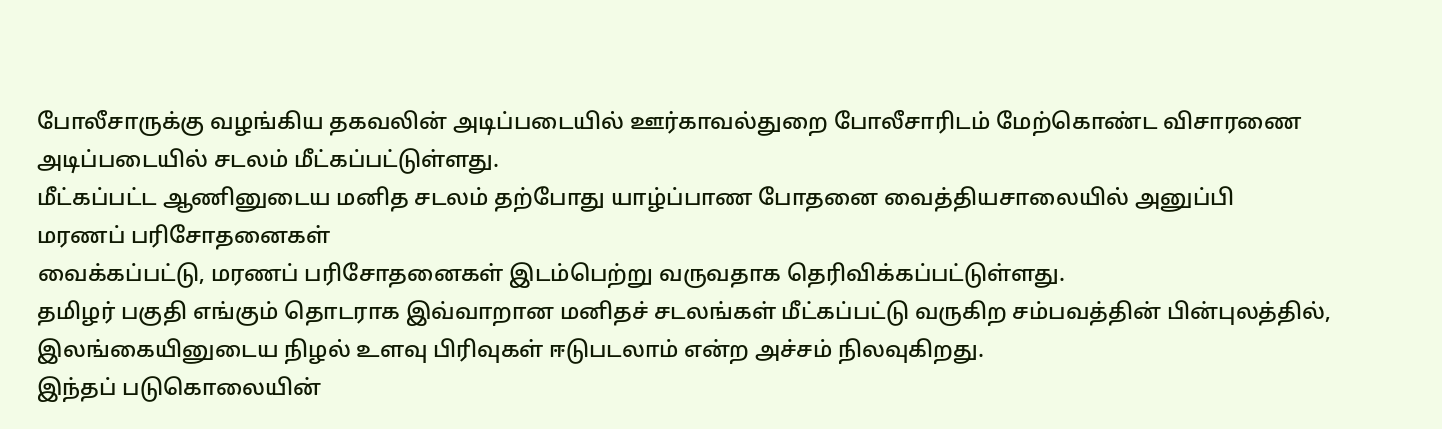போலீசாருக்கு வழங்கிய தகவலின் அடிப்படையில் ஊர்காவல்துறை போலீசாரிடம் மேற்கொண்ட விசாரணை அடிப்படையில் சடலம் மீட்கப்பட்டுள்ளது.
மீட்கப்பட்ட ஆணினுடைய மனித சடலம் தற்போது யாழ்ப்பாண போதனை வைத்தியசாலையில் அனுப்பி
மரணப் பரிசோதனைகள்
வைக்கப்பட்டு, மரணப் பரிசோதனைகள் இடம்பெற்று வருவதாக தெரிவிக்கப்பட்டுள்ளது.
தமிழர் பகுதி எங்கும் தொடராக இவ்வாறான மனிதச் சடலங்கள் மீட்கப்பட்டு வருகிற சம்பவத்தின் பின்புலத்தில், இலங்கையினுடைய நிழல் உளவு பிரிவுகள் ஈடுபடலாம் என்ற அச்சம் நிலவுகிறது.
இந்தப் படுகொலையின்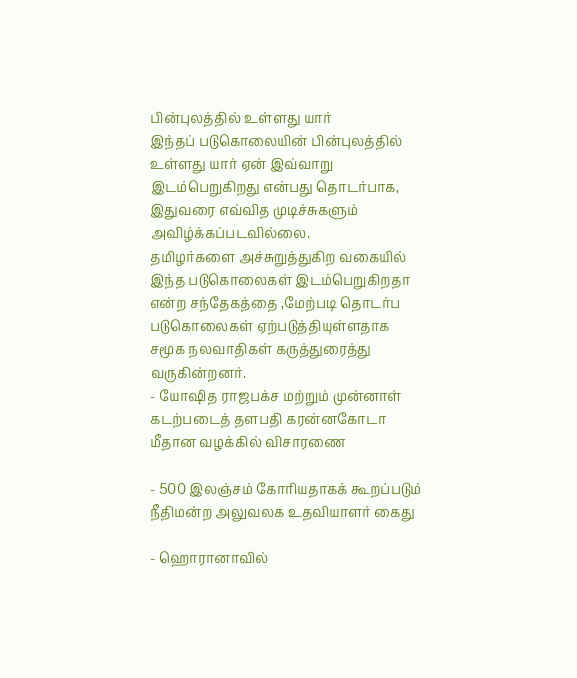பின்புலத்தில் உள்ளது யார்
இந்தப் படுகொலையின் பின்புலத்தில் உள்ளது யார் ஏன் இவ்வாறு இடம்பெறுகிறது என்பது தொடர்பாக, இதுவரை எவ்வித முடிச்சுகளும் அவிழ்க்கப்படவில்லை.
தமிழர்களை அச்சுறுத்துகிற வகையில் இந்த படுகொலைகள் இடம்பெறுகிறதா என்ற சந்தேகத்தை ,மேற்படி தொடர்ப படுகொலைகள் ஏற்படுத்தியுள்ளதாக சமூக நலவாதிகள் கருத்துரைத்து வருகின்றனர்.
- யோஷித ராஜபக்ச மற்றும் முன்னாள் கடற்படைத் தளபதி கரன்னகோடா மீதான வழக்கில் விசாரணை

- 500 இலஞ்சம் கோரியதாகக் கூறப்படும் நீதிமன்ற அலுவலக உதவியாளர் கைது

- ஹொரானாவில்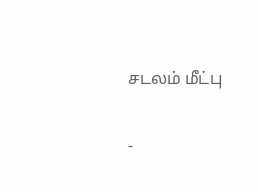சடலம் மீட்பு

-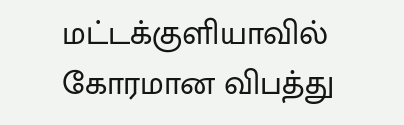மட்டக்குளியாவில் கோரமான விபத்து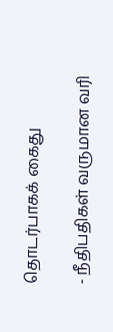தொடர்பாகக் கைது

- நீதிபதிகள் வருமான வரி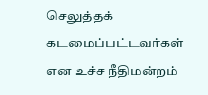செலுத்தக் கடமைப்பட்டவர்கள் என உச்ச நீதிமன்றம்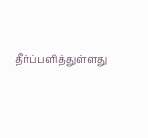தீர்ப்பளித்துள்ளது